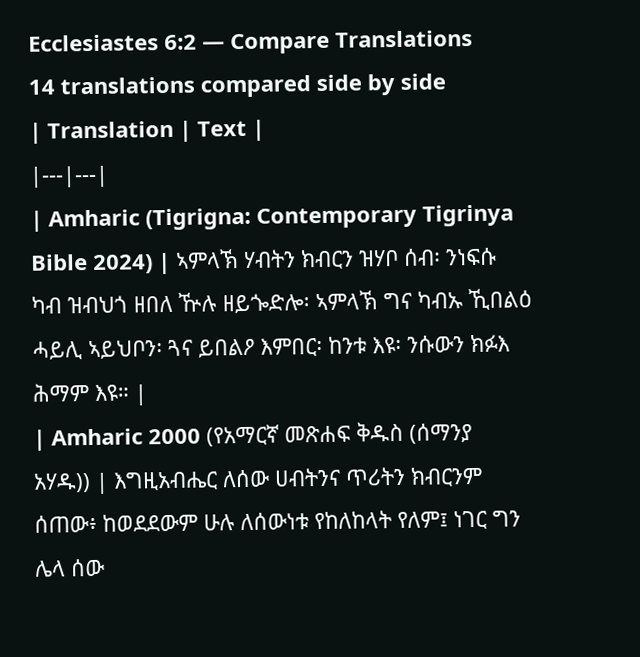Ecclesiastes 6:2 — Compare Translations
14 translations compared side by side
| Translation | Text |
|---|---|
| Amharic (Tigrigna: Contemporary Tigrinya Bible 2024) | ኣምላኽ ሃብትን ክብርን ዝሃቦ ሰብ፡ ንነፍሱ ካብ ዝብህጎ ዘበለ ዅሉ ዘይጐድሎ፡ ኣምላኽ ግና ካብኡ ኺበልዕ ሓይሊ ኣይህቦን፡ ጓና ይበልዖ እምበር፡ ከንቱ እዩ፡ ንሱውን ክፉእ ሕማም እዩ። |
| Amharic 2000 (የአማርኛ መጽሐፍ ቅዱስ (ሰማንያ አሃዱ)) | እግዚአብሔር ለሰው ሀብትንና ጥሪትን ክብርንም ሰጠው፥ ከወደደውም ሁሉ ለሰውነቱ የከለከላት የለም፤ ነገር ግን ሌላ ሰው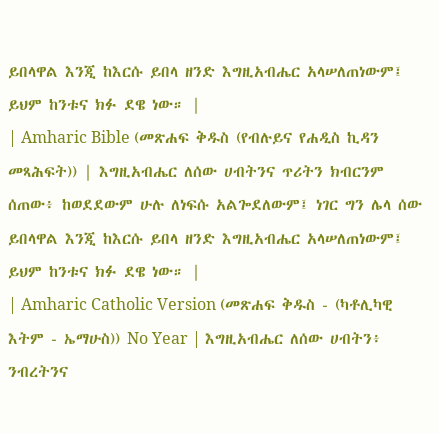ይበላዋል እንጂ ከእርሱ ይበላ ዘንድ እግዚአብሔር አላሠለጠነውም፤ ይህም ከንቱና ክፉ ደዌ ነው። |
| Amharic Bible (መጽሐፍ ቅዱስ (የብሉይና የሐዲስ ኪዳን መጻሕፍት)) | እግዚአብሔር ለሰው ሀብትንና ጥሪትን ክብርንም ሰጠው፥ ከወደደውም ሁሉ ለነፍሱ አልጐደለውም፤ ነገር ግን ሌላ ሰው ይበላዋል እንጂ ከእርሱ ይበላ ዘንድ እግዚአብሔር አላሠለጠነውም፤ ይህም ከንቱና ክፉ ደዌ ነው። |
| Amharic Catholic Version (መጽሐፍ ቅዱስ - (ካቶሊካዊ እትም - ኤማሁስ)) No Year | እግዚአብሔር ለሰው ሀብትን፥ ንብረትንና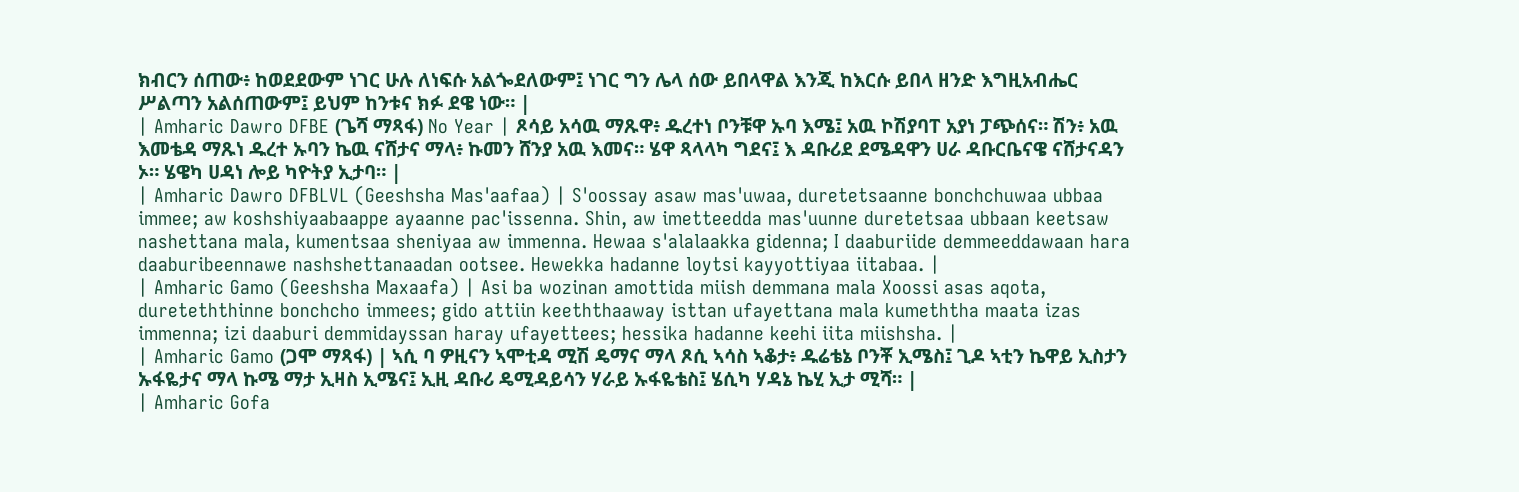ክብርን ሰጠው፥ ከወደደውም ነገር ሁሉ ለነፍሱ አልጐደለውም፤ ነገር ግን ሌላ ሰው ይበላዋል እንጂ ከእርሱ ይበላ ዘንድ እግዚአብሔር ሥልጣን አልሰጠውም፤ ይህም ከንቱና ክፉ ደዌ ነው። |
| Amharic Dawro DFBE (ጌሻ ማጻፋ) No Year | ጾሳይ አሳዉ ማጹዋ፥ ዱረተነ ቦንቹዋ ኡባ እሜ፤ አዉ ኮሽያባፐ አያነ ፓጭሰና። ሽን፥ አዉ እመቴዳ ማጹነ ዱረተ ኡባን ኬዉ ናሸታና ማላ፥ ኩመን ሸንያ አዉ እመና። ሄዋ ጻላላካ ግደና፤ እ ዳቡሪደ ደሜዳዋን ሀራ ዳቡርቤናዌ ናሸታናዳን ኦ። ሄዌካ ሀዳነ ሎይ ካዮትያ ኢታባ። |
| Amharic Dawro DFBLVL (Geeshsha Mas'aafaa) | S'oossay asaw mas'uwaa, duretetsaanne bonchchuwaa ubbaa immee; aw koshshiyaabaappe ayaanne pac'issenna. Shin, aw imetteedda mas'uunne duretetsaa ubbaan keetsaw nashettana mala, kumentsaa sheniyaa aw immenna. Hewaa s'alalaakka gidenna; I daaburiide demmeeddawaan hara daaburibeennawe nashshettanaadan ootsee. Hewekka hadanne loytsi kayyottiyaa iitabaa. |
| Amharic Gamo (Geeshsha Maxaafa) | Asi ba wozinan amottida miish demmana mala Xoossi asas aqota, dureteththinne bonchcho immees; gido attiin keeththaaway isttan ufayettana mala kumeththa maata izas immenna; izi daaburi demmidayssan haray ufayettees; hessika hadanne keehi iita miishsha. |
| Amharic Gamo (ጋሞ ማጻፋ) | ኣሲ ባ ዎዚናን ኣሞቲዳ ሚሽ ዴማና ማላ ጾሲ ኣሳስ ኣቆታ፥ ዱሬቴኔ ቦንቾ ኢሜስ፤ ጊዶ ኣቲን ኬዋይ ኢስታን ኡፋዬታና ማላ ኩሜ ማታ ኢዛስ ኢሜና፤ ኢዚ ዳቡሪ ዴሚዳይሳን ሃራይ ኡፋዬቴስ፤ ሄሲካ ሃዳኔ ኬሂ ኢታ ሚሻ። |
| Amharic Gofa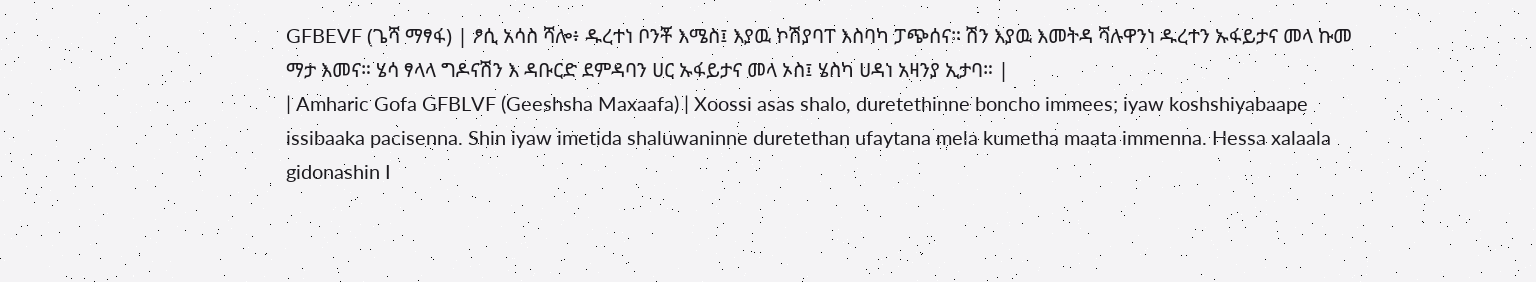GFBEVF (ጌሻ ማፃፋ) | ፆሲ አሳስ ሻሎ፥ ዱረተነ ቦንቾ እሜስ፤ እያዉ ኮሽያባፐ እስባካ ፓጭሰና። ሽን እያዉ እመትዳ ሻሉዋንነ ዱረተን ኡፋይታና መላ ኩመ ማታ እመና። ሄሳ ፃላላ ግዶናሽን እ ዳቡርድ ደምዳባን ሀር ኡፋይታና መላ ኦስ፤ ሄስካ ሀዳነ አዛንያ ኢታባ። |
| Amharic Gofa GFBLVF (Geeshsha Maxaafa) | Xoossi asas shalo, duretethinne boncho immees; iyaw koshshiyabaape issibaaka pacisenna. Shin iyaw imetida shaluwaninne duretethan ufaytana mela kumetha maata immenna. Hessa xalaala gidonashin I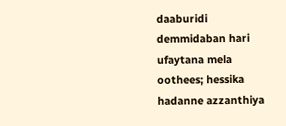daaburidi demmidaban hari ufaytana mela oothees; hessika hadanne azzanthiya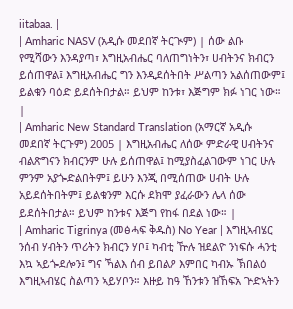iitabaa. |
| Amharic NASV (አዲሱ መደበኛ ትርጒም) | ሰው ልቡ የሚሻውን እንዳያጣ፣ እግዚአብሔር ባለጠግነትን፣ ሀብትንና ክብርን ይሰጠዋል፤ እግዚአብሔር ግን እንዲደሰትበት ሥልጣን አልሰጠውም፤ ይልቁን ባዕድ ይደሰትበታል። ይህም ከንቱ፣ እጅግም ክፉ ነገር ነው። |
| Amharic New Standard Translation (አማርኛ አዲሱ መደበኛ ትርጉም) 2005 | እግዚአብሔር ለሰው ምድራዊ ሀብትንና ብልጽግናን ክብርንም ሁሉ ይሰጠዋል፤ ከሚያስፈልገውም ነገር ሁሉ ምንም አያጐድልበትም፤ ይሁን እንጂ በሚሰጠው ሀብት ሁሉ አይደሰትበትም፤ ይልቁንም እርሱ ደክሞ ያፈራውን ሌላ ሰው ይደሰትበታል። ይህም ከንቱና እጅግ የከፋ በደል ነው። |
| Amharic Tigrinya (መፅሓፍ ቅዱስ) No Year | እግዚኣብሄር ንሰብ ሃብትን ጥሪትን ክብርን ሃቦ፤ ካብቲ ዅሉ ዝደልዮ ንነፍሱ ሓንቲ እኳ ኣይጐደሎን፤ ግና ኻልእ ሰብ ይበልዖ እምበር ካብኡ ኽበልዕ እግዚኣብሄር ስልጣን ኣይሃቦን። እዙይ ከዓ ኸንቱን ዝኸፍአ ጕድኣትን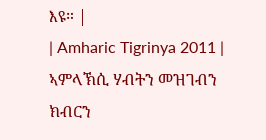እዩ። |
| Amharic Tigrinya 2011 | ኣምላኽሲ ሃብትን መዝገብን ክብርን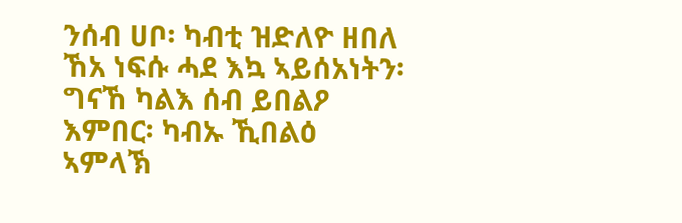ንሰብ ሀቦ፡ ካብቲ ዝድለዮ ዘበለ ኸአ ነፍሱ ሓደ እኳ ኣይሰአነትን፡ ግናኸ ካልእ ሰብ ይበልዖ እምበር፡ ካብኡ ኺበልዕ ኣምላኽ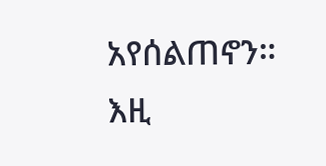አየሰልጠኖን። እዚ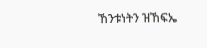ኸንቱነትን ዝኸፍኤ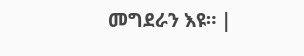መግደራን እዩ። |